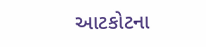આટકોટના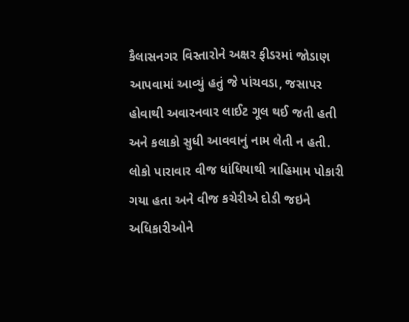કૈલાસનગર વિસ્તારોને અક્ષર ફીડરમાં જોડાણ આપવામાં આવ્યું હતું જે પાંચવડા, જસાપર હોવાથી અવારનવાર લાઈટ ગૂલ થઈ જતી હતી અને કલાકો સુધી આવવાનું નામ લેતી ન હતી. લોકો પારાવાર વીજ ધાંધિયાથી ત્રાહિમામ પોકારી ગયા હતા અને વીજ કચેરીએ દોડી જઇને અધિકારીઓને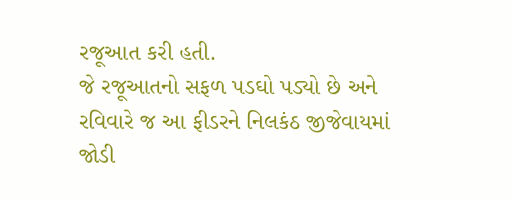રજૂઆત કરી હતી.
જે રજૂઆતનો સફળ પડઘો પડ્યો છે અને રવિવારે જ આ ફીડરને નિલકંઠ જીજેવાયમાં જોડી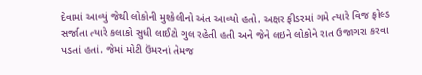દેવામાં આવ્યું જેથી લોકોની મુશ્કેલીનો અંત આવ્યો હતો. અક્ષર ફીડરમાં ગમે ત્યારે વિજ ફોલ્ડ સર્જાતા ત્યારે કલાકો સુધી લાઈટો ગુલ રહેતી હતી અને જેને લઇને લોકોને રાત ઉજાગરા કરવા પડતાં હતાં. જેમાં મોટી ઉંમરનાં તેમજ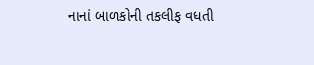નાનાં બાળકોની તકલીફ વધતી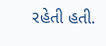રહેતી હતી.